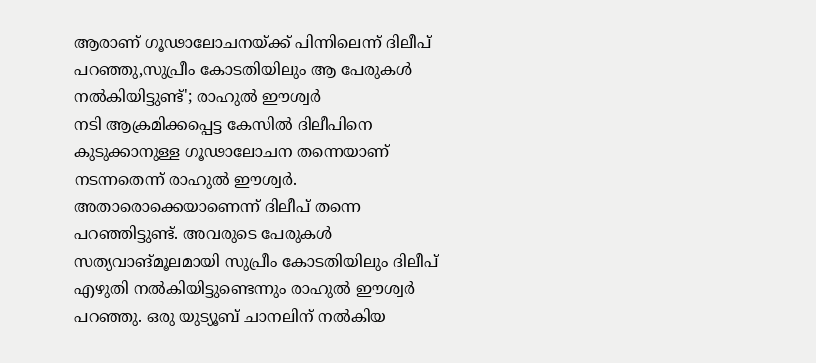ആരാണ് ഗൂഢാലോചനയ്ക്ക് പിന്നിലെന്ന് ദിലീപ് പറഞ്ഞു,സുപ്രീം കോടതിയിലും ആ പേരുകൾ നൽകിയിട്ടുണ്ട്'; രാഹുൽ ഈശ്വർ
നടി ആക്രമിക്കപ്പെട്ട കേസിൽ ദിലീപിനെ കുടുക്കാനുള്ള ഗൂഢാലോചന തന്നെയാണ് നടന്നതെന്ന് രാഹുൽ ഈശ്വർ. അതാരൊക്കെയാണെന്ന് ദിലീപ് തന്നെ പറഞ്ഞിട്ടുണ്ട്. അവരുടെ പേരുകൾ സത്യവാങ്മൂലമായി സുപ്രീം കോടതിയിലും ദിലീപ് എഴുതി നൽകിയിട്ടുണ്ടെന്നും രാഹുൽ ഈശ്വർ പറഞ്ഞു. ഒരു യുട്യൂബ് ചാനലിന് നൽകിയ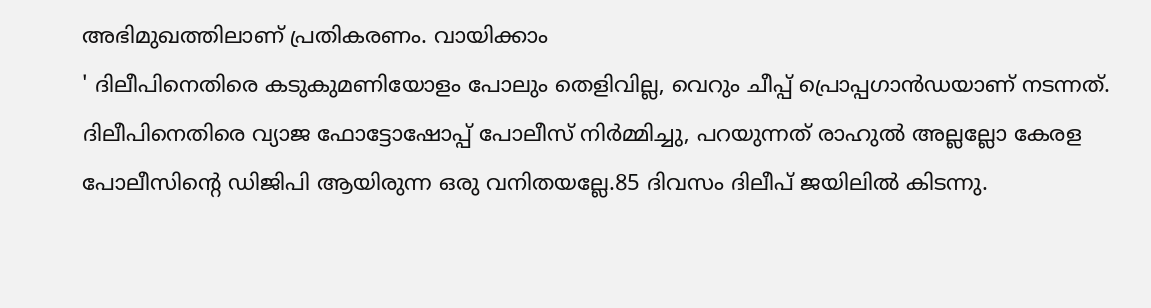അഭിമുഖത്തിലാണ് പ്രതികരണം. വായിക്കാം
' ദിലീപിനെതിരെ കടുകുമണിയോളം പോലും തെളിവില്ല, വെറും ചീപ്പ് പ്രൊപ്പഗാൻഡയാണ് നടന്നത്. ദിലീപിനെതിരെ വ്യാജ ഫോട്ടോഷോപ്പ് പോലീസ് നിർമ്മിച്ചു, പറയുന്നത് രാഹുൽ അല്ലല്ലോ കേരള പോലീസിന്റെ ഡിജിപി ആയിരുന്ന ഒരു വനിതയല്ലേ.85 ദിവസം ദിലീപ് ജയിലിൽ കിടന്നു.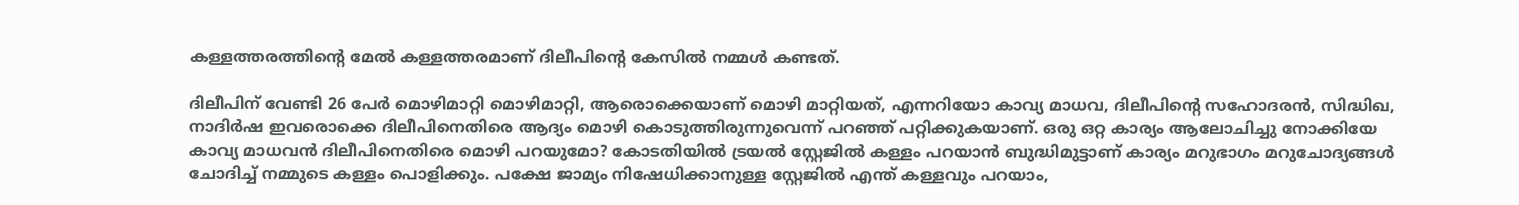കള്ളത്തരത്തിന്റെ മേൽ കള്ളത്തരമാണ് ദിലീപിന്റെ കേസിൽ നമ്മൾ കണ്ടത്.

ദിലീപിന് വേണ്ടി 26 പേർ മൊഴിമാറ്റി മൊഴിമാറ്റി, ആരൊക്കെയാണ് മൊഴി മാറ്റിയത്, എന്നറിയോ കാവ്യ മാധവ, ദിലീപിന്റെ സഹോദരൻ, സിദ്ധിഖ, നാദിർഷ ഇവരൊക്കെ ദിലീപിനെതിരെ ആദ്യം മൊഴി കൊടുത്തിരുന്നുവെന്ന് പറഞ്ഞ് പറ്റിക്കുകയാണ്. ഒരു ഒറ്റ കാര്യം ആലോചിച്ചു നോക്കിയേ കാവ്യ മാധവൻ ദിലീപിനെതിരെ മൊഴി പറയുമോ? കോടതിയിൽ ട്രയൽ സ്റ്റേജിൽ കള്ളം പറയാൻ ബുദ്ധിമുട്ടാണ് കാര്യം മറുഭാഗം മറുചോദ്യങ്ങൾ ചോദിച്ച് നമ്മുടെ കള്ളം പൊളിക്കും. പക്ഷേ ജാമ്യം നിഷേധിക്കാനുള്ള സ്റ്റേജിൽ എന്ത് കള്ളവും പറയാം,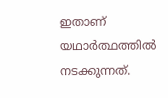ഇതാണ് യഥാർത്ഥത്തിൽ നടക്കുന്നത്.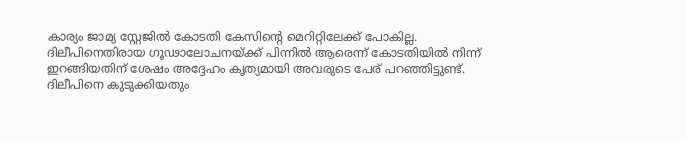കാര്യം ജാമ്യ സ്റ്റേജിൽ കോടതി കേസിന്റെ മെറിറ്റിലേക്ക് പോകില്ല.
ദിലീപിനെതിരായ ഗൂഢാലോചനയ്ക്ക് പിന്നിൽ ആരെന്ന് കോടതിയിൽ നിന്ന് ഇറങ്ങിയതിന് ശേഷം അദ്ദേഹം കൃത്യമായി അവരുടെ പേര് പറഞ്ഞിട്ടുണ്ട്. ദിലീപിനെ കുടുക്കിയതും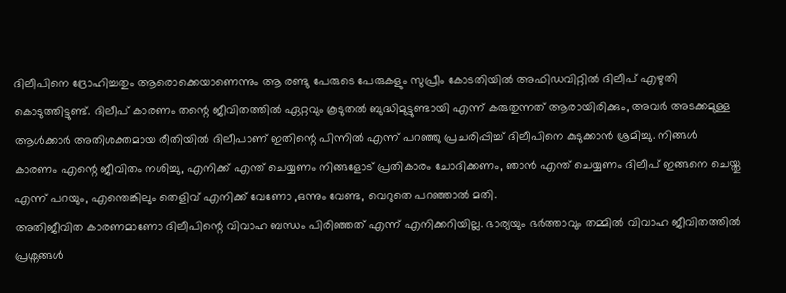ദിലീപിനെ ദ്രോഹിച്ചതും ആരൊക്കെയാണെന്നും ആ രണ്ടു പേരുടെ പേരുകളും സുപ്രീം കോടതിയിൽ അഫിഡവിറ്റിൽ ദിലീപ് എഴുതി കൊടുത്തിട്ടുണ്ട്. ദിലീപ് കാരണം തന്റെ ജീവിതത്തിൽ ഏറ്റവും കൂടുതൽ ബുദ്ധിമുട്ടുണ്ടായി എന്ന് കരുതുന്നത് ആരായിരിക്കും, അവർ അടക്കമുള്ള ആൾക്കാർ അതിശക്തമായ രീതിയിൽ ദിലീപാണ് ഇതിന്റെ പിന്നിൽ എന്ന് പറഞ്ഞു പ്രചരിപ്പിച്ച് ദിലീപിനെ കുടുക്കാൻ ശ്രമിച്ചു. നിങ്ങൾ കാരണം എന്റെ ജീവിതം നശിച്ചു, എനിക്ക് എന്ത് ചെയ്യണം നിങ്ങളോട് പ്രതികാരം ചോദിക്കണം, ഞാൻ എന്ത് ചെയ്യണം ദിലീപ് ഇങ്ങനെ ചെയ്തു എന്ന് പറയും, എന്തെങ്കിലും തെളിവ് എനിക്ക് വേണോ ,ഒന്നും വേണ്ട, വെറുതെ പറഞ്ഞാൽ മതി.
അതിജീവിത കാരണമാണോ ദിലീപിന്റെ വിവാഹ ബന്ധം പിരിഞ്ഞത് എന്ന് എനിക്കറിയില്ല. ഭാര്യയും ഭർത്താവും തമ്മിൽ വിവാഹ ജീവിതത്തിൽ പ്രശ്നങ്ങൾ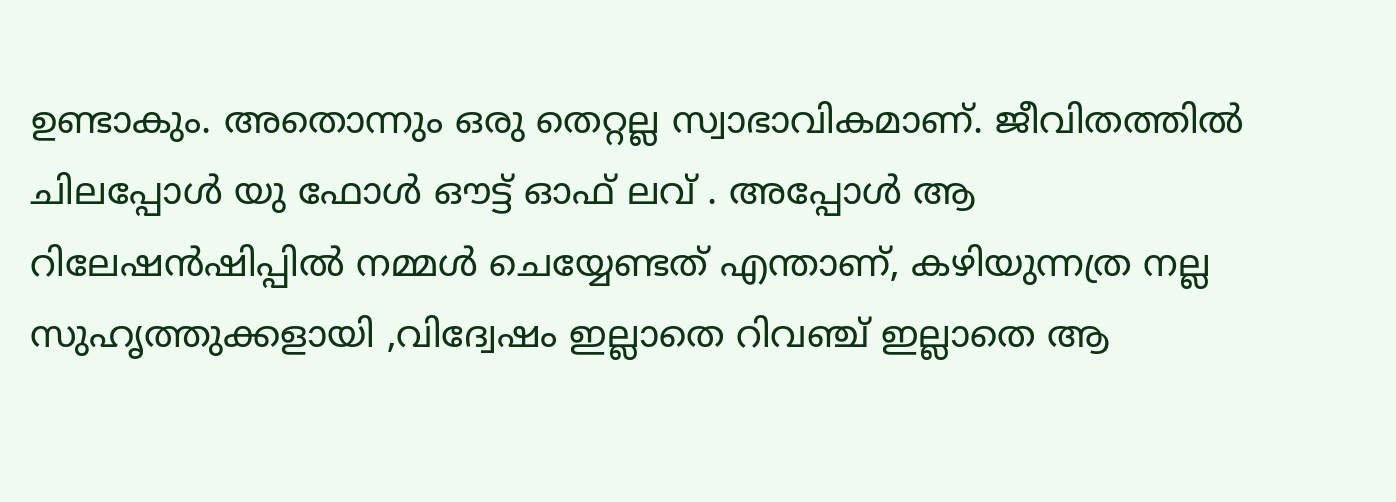ഉണ്ടാകും. അതൊന്നും ഒരു തെറ്റല്ല സ്വാഭാവികമാണ്. ജീവിതത്തിൽ ചിലപ്പോൾ യു ഫോൾ ഔട്ട് ഓഫ് ലവ് . അപ്പോൾ ആ റിലേഷൻഷിപ്പിൽ നമ്മൾ ചെയ്യേണ്ടത് എന്താണ്, കഴിയുന്നത്ര നല്ല സുഹൃത്തുക്കളായി ,വിദ്വേഷം ഇല്ലാതെ റിവഞ്ച് ഇല്ലാതെ ആ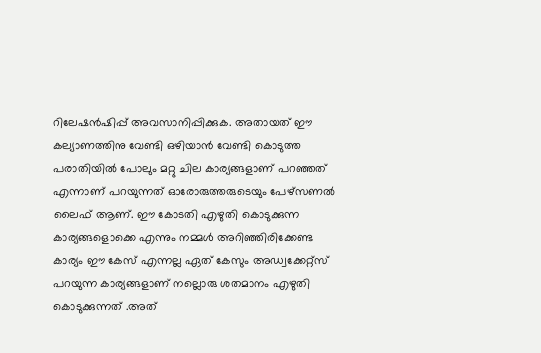റിലേഷൻഷിപ്പ് അവസാനിപ്പിക്കുക. അതായത് ഈ കല്യാണത്തിനു വേണ്ടി ഒഴിയാൻ വേണ്ടി കൊടുത്ത പരാതിയിൽ പോലും മറ്റു ചില കാര്യങ്ങളാണ് പറഞ്ഞത് എന്നാണ് പറയുന്നത് ഓരോരുത്തരുടെയും പേഴ്സണൽ ലൈഫ് ആണ്. ഈ കോടതി എഴുതി കൊടുക്കുന്ന കാര്യങ്ങളൊക്കെ എന്നും നമ്മൾ അറിഞ്ഞിരിക്കേണ്ട കാര്യം ഈ കേസ് എന്നല്ല ഏത് കേസും അഡ്വക്കേറ്റ്സ് പറയുന്ന കാര്യങ്ങളാണ് നല്ലൊരു ശതമാനം എഴുതി കൊടുക്കുന്നത് .അത്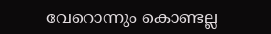വേറൊന്നും കൊണ്ടല്ല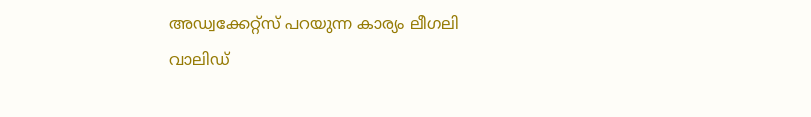അഡ്വക്കേറ്റ്സ് പറയുന്ന കാര്യം ലീഗലി വാലിഡ്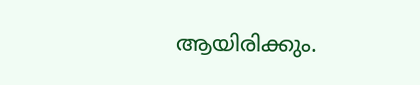ആയിരിക്കും.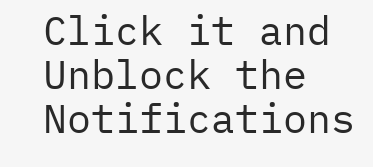Click it and Unblock the Notifications